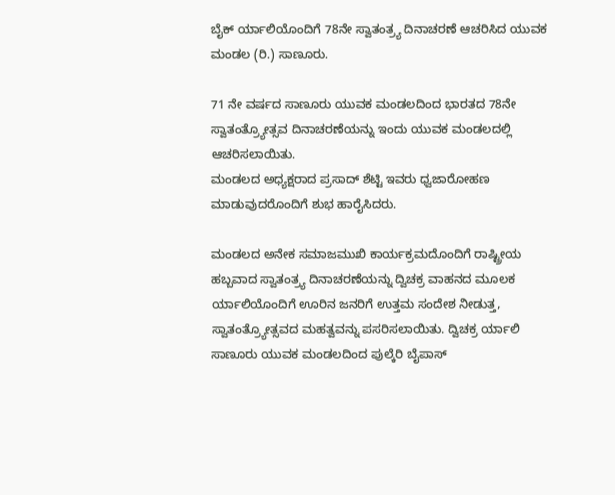ಬೈಕ್ ರ್ಯಾಲಿಯೊಂದಿಗೆ 78ನೇ ಸ್ವಾತಂತ್ರ್ಯ ದಿನಾಚರಣೆ ಆಚರಿಸಿದ ಯುವಕ ಮಂಡಲ (ರಿ.) ಸಾಣೂರು.

71 ನೇ ವರ್ಷದ ಸಾಣೂರು ಯುವಕ ಮಂಡಲದಿಂದ ಭಾರತದ 78ನೇ ಸ್ವಾತಂತ್ರ್ಯೋತ್ಸವ ದಿನಾಚರಣೆಯನ್ನು ಇಂದು ಯುವಕ ಮಂಡಲದಲ್ಲಿ ಆಚರಿಸಲಾಯಿತು.
ಮಂಡಲದ ಅಧ್ಯಕ್ಷರಾದ ಪ್ರಸಾದ್ ಶೆಟ್ಟಿ ಇವರು ಧ್ವಜಾರೋಹಣ ಮಾಡುವುದರೊಂದಿಗೆ ಶುಭ ಹಾರೈಸಿದರು.

ಮಂಡಲದ ಅನೇಕ ಸಮಾಜಮುಖಿ ಕಾರ್ಯಕ್ರಮದೊಂದಿಗೆ ರಾಷ್ಟ್ರೀಯ ಹಬ್ಬವಾದ ಸ್ವಾತಂತ್ರ್ಯ ದಿನಾಚರಣೆಯನ್ನು ದ್ವಿಚಕ್ರ ವಾಹನದ ಮೂಲಕ ರ್ಯಾಲಿಯೊಂದಿಗೆ ಊರಿನ ಜನರಿಗೆ ಉತ್ತಮ ಸಂದೇಶ ನೀಡುತ್ತ, ಸ್ವಾತಂತ್ರ್ಯೋತ್ಸವದ ಮಹತ್ವವನ್ನು ಪಸರಿಸಲಾಯಿತು. ದ್ವಿಚಕ್ರ ರ್ಯಾಲಿ ಸಾಣೂರು ಯುವಕ ಮಂಡಲದಿಂದ ಪುಲ್ಕೆರಿ ಬೈಪಾಸ್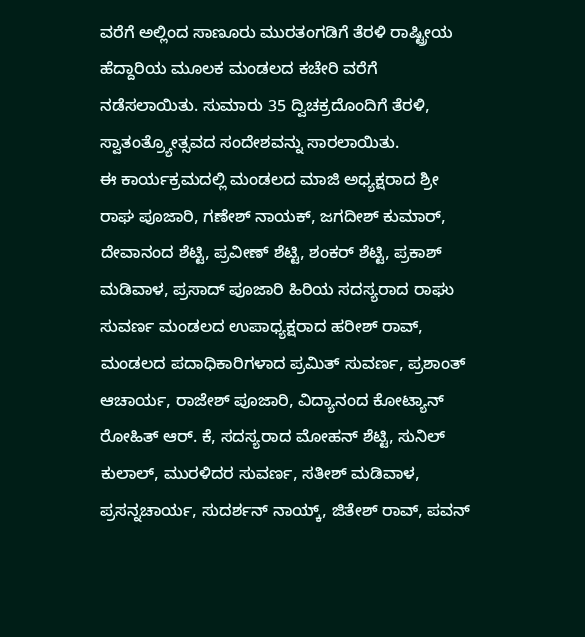ವರೆಗೆ ಅಲ್ಲಿಂದ ಸಾಣೂರು ಮುರತಂಗಡಿಗೆ ತೆರಳಿ ರಾಷ್ಟ್ರೀಯ ಹೆದ್ದಾರಿಯ ಮೂಲಕ ಮಂಡಲದ ಕಚೇರಿ ವರೆಗೆ ನಡೆಸಲಾಯಿತು. ಸುಮಾರು 35 ದ್ವಿಚಕ್ರದೊಂದಿಗೆ ತೆರಳಿ, ಸ್ವಾತಂತ್ರ್ಯೋತ್ಸವದ ಸಂದೇಶವನ್ನು ಸಾರಲಾಯಿತು.
ಈ ಕಾರ್ಯಕ್ರಮದಲ್ಲಿ ಮಂಡಲದ ಮಾಜಿ ಅಧ್ಯಕ್ಷರಾದ ಶ್ರೀ ರಾಘ ಪೂಜಾರಿ, ಗಣೇಶ್ ನಾಯಕ್, ಜಗದೀಶ್ ಕುಮಾರ್, ದೇವಾನಂದ ಶೆಟ್ಟಿ, ಪ್ರವೀಣ್ ಶೆಟ್ಟಿ, ಶಂಕರ್ ಶೆಟ್ಟಿ, ಪ್ರಕಾಶ್ ಮಡಿವಾಳ, ಪ್ರಸಾದ್ ಪೂಜಾರಿ ಹಿರಿಯ ಸದಸ್ಯರಾದ ರಾಘು ಸುವರ್ಣ ಮಂಡಲದ ಉಪಾಧ್ಯಕ್ಷರಾದ ಹರೀಶ್ ರಾವ್, ಮಂಡಲದ ಪದಾಧಿಕಾರಿಗಳಾದ ಪ್ರಮಿತ್ ಸುವರ್ಣ, ಪ್ರಶಾಂತ್ ಆಚಾರ್ಯ, ರಾಜೇಶ್ ಪೂಜಾರಿ, ವಿದ್ಯಾನಂದ ಕೋಟ್ಯಾನ್ ರೋಹಿತ್ ಆರ್. ಕೆ, ಸದಸ್ಯರಾದ ಮೋಹನ್ ಶೆಟ್ಟಿ, ಸುನಿಲ್ ಕುಲಾಲ್, ಮುರಳಿದರ ಸುವರ್ಣ, ಸತೀಶ್ ಮಡಿವಾಳ, ಪ್ರಸನ್ನಚಾರ್ಯ, ಸುದರ್ಶನ್ ನಾಯ್ಕ್, ಜಿತೇಶ್ ರಾವ್, ಪವನ್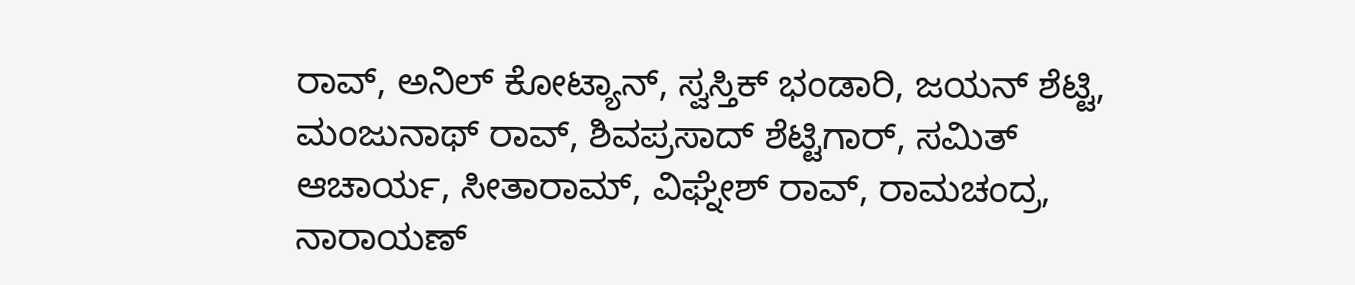ರಾವ್, ಅನಿಲ್ ಕೋಟ್ಯಾನ್, ಸ್ವಸ್ತಿಕ್ ಭಂಡಾರಿ, ಜಯನ್ ಶೆಟ್ಟಿ, ಮಂಜುನಾಥ್ ರಾವ್, ಶಿವಪ್ರಸಾದ್ ಶೆಟ್ಟಿಗಾರ್, ಸಮಿತ್ ಆಚಾರ್ಯ, ಸೀತಾರಾಮ್, ವಿಘ್ನೇಶ್ ರಾವ್, ರಾಮಚಂದ್ರ, ನಾರಾಯಣ್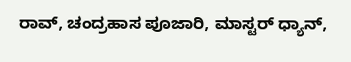ರಾವ್, ಚಂದ್ರಹಾಸ ಪೂಜಾರಿ, ಮಾಸ್ಟರ್ ಧ್ಯಾನ್,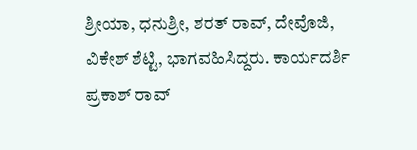ಶ್ರೀಯಾ, ಧನುಶ್ರೀ, ಶರತ್ ರಾವ್, ದೇವೊಜಿ, ವಿಕೇಶ್ ಶೆಟ್ಟಿ, ಭಾಗವಹಿಸಿದ್ದರು. ಕಾರ್ಯದರ್ಶಿ ಪ್ರಕಾಶ್ ರಾವ್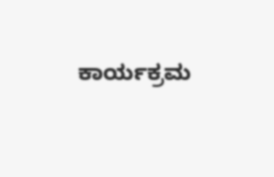ಕಾರ್ಯಕ್ರಮ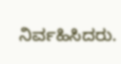ನಿರ್ವಹಿಸಿದರು.